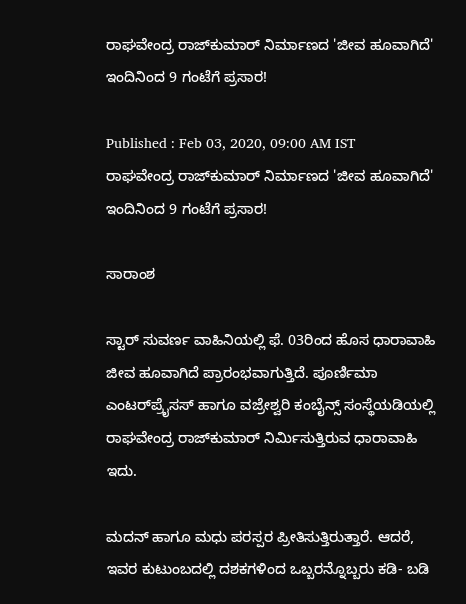ರಾಘವೇಂದ್ರ ರಾಜ್‌ಕುಮಾರ್‌ ನಿರ್ಮಾಣದ 'ಜೀವ ಹೂವಾಗಿದೆ' ಇಂದಿನಿಂದ 9 ಗಂಟೆಗೆ ಪ್ರಸಾರ!

Published : Feb 03, 2020, 09:00 AM IST
ರಾಘವೇಂದ್ರ ರಾಜ್‌ಕುಮಾರ್‌ ನಿರ್ಮಾಣದ 'ಜೀವ ಹೂವಾಗಿದೆ' ಇಂದಿನಿಂದ 9 ಗಂಟೆಗೆ ಪ್ರಸಾರ!

ಸಾರಾಂಶ

ಸ್ಟಾರ್‌ ಸುವರ್ಣ ವಾಹಿನಿಯಲ್ಲಿ ಫೆ. 03ರಿಂದ ಹೊಸ ಧಾರಾವಾಹಿ ಜೀವ ಹೂವಾಗಿದೆ ಪ್ರಾರಂಭವಾಗುತ್ತಿದೆ. ಪೂರ್ಣಿಮಾ ಎಂಟರ್‌ಪ್ರೈಸಸ್‌ ಹಾಗೂ ವಜ್ರೇಶ್ವರಿ ಕಂಬೈನ್ಸ್‌ ಸಂಸ್ಥೆಯಡಿಯಲ್ಲಿ ರಾಘವೇಂದ್ರ ರಾಜ್‌ಕುಮಾರ್‌ ನಿರ್ಮಿಸುತ್ತಿರುವ ಧಾರಾವಾಹಿ ಇದು.

ಮದನ್‌ ಹಾಗೂ ಮಧು ಪರಸ್ಪರ ಪ್ರೀತಿಸುತ್ತಿರುತ್ತಾರೆ. ಆದರೆ, ಇವರ ಕುಟುಂಬದಲ್ಲಿ ದಶಕಗಳಿಂದ ಒಬ್ಬರನ್ನೊಬ್ಬರು ಕಡಿ- ಬಡಿ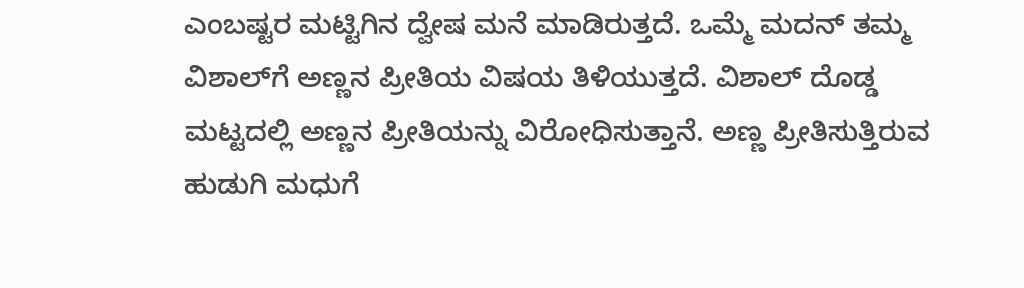ಎಂಬಷ್ಟರ ಮಟ್ಟಿಗಿನ ದ್ವೇಷ ಮನೆ ಮಾಡಿರುತ್ತದೆ. ಒಮ್ಮೆ ಮದನ್‌ ತಮ್ಮ ವಿಶಾಲ್‌ಗೆ ಅಣ್ಣನ ಪ್ರೀತಿಯ ವಿಷಯ ತಿಳಿಯುತ್ತದೆ. ವಿಶಾಲ್‌ ದೊಡ್ಡ ಮಟ್ಟದಲ್ಲಿ ಅಣ್ಣನ ಪ್ರೀತಿಯನ್ನು ವಿರೋಧಿಸುತ್ತಾನೆ. ಅಣ್ಣ ಪ್ರೀತಿಸುತ್ತಿರುವ ಹುಡುಗಿ ಮಧುಗೆ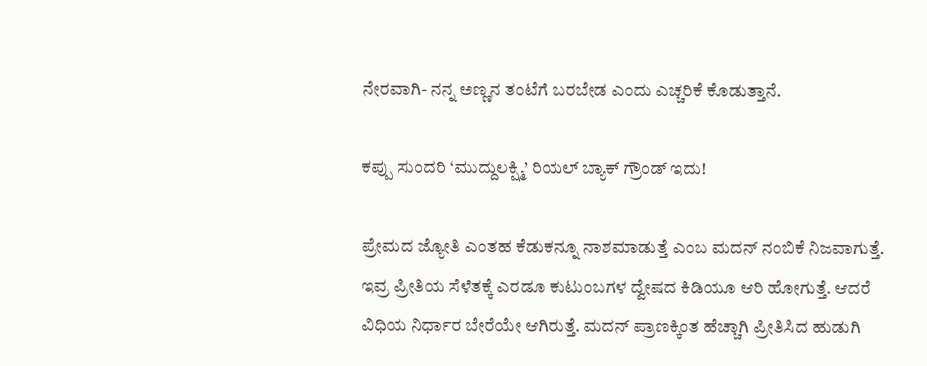ನೇರವಾಗಿ- ನನ್ನ ಅಣ್ಣನ ತಂಟೆಗೆ ಬರಬೇಡ ಎಂದು ಎಚ್ಚರಿಕೆ ಕೊಡುತ್ತಾನೆ.

ಕಪ್ಪು ಸುಂದರಿ ‘ಮುದ್ದುಲಕ್ಷ್ಮಿ’ ರಿಯಲ್ ಬ್ಯಾಕ್ ಗ್ರೌಂಡ್ ಇದು!

ಪ್ರೇಮದ ಜ್ಯೋತಿ ಎಂತಹ ಕೆಡುಕನ್ನೂ ನಾಶಮಾಡುತ್ತೆ ಎಂಬ ಮದನ್‌ ನಂಬಿಕೆ ನಿಜವಾಗುತ್ತೆ. ಇವ್ರ ಪ್ರೀತಿಯ ಸೆಳೆತಕ್ಕೆ ಎರಡೂ ಕುಟುಂಬಗಳ ದ್ವೇಷದ ಕಿಡಿಯೂ ಆರಿ ಹೋಗುತ್ತೆ. ಆದರೆ ವಿಧಿಯ ನಿರ್ಧಾರ ಬೇರೆಯೇ ಆಗಿರುತ್ತೆ. ಮದನ್‌ ಪ್ರಾಣಕ್ಕಿಂತ ಹೆಚ್ಚಾಗಿ ಪ್ರೀತಿಸಿದ ಹುಡುಗಿ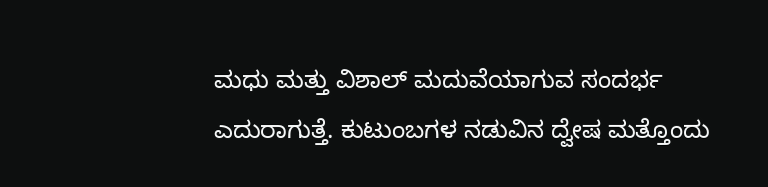ಮಧು ಮತ್ತು ವಿಶಾಲ್‌ ಮದುವೆಯಾಗುವ ಸಂದರ್ಭ ಎದುರಾಗುತ್ತೆ. ಕುಟುಂಬಗಳ ನಡುವಿನ ದ್ವೇಷ ಮತ್ತೊಂದು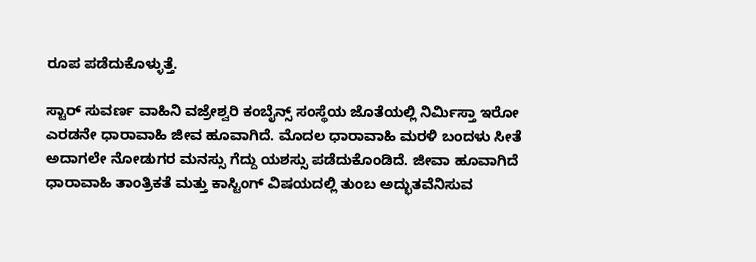ರೂಪ ಪಡೆದುಕೊಳ್ಳುತ್ತೆ.

ಸ್ಟಾರ್‌ ಸುವರ್ಣ ವಾಹಿನಿ ವಜ್ರೇಶ್ವರಿ ಕಂಬೈನ್ಸ್‌ ಸಂಸ್ಥೆಯ ಜೊತೆಯಲ್ಲಿ ನಿರ್ಮಿಸ್ತಾ ಇರೋ ಎರಡನೇ ಧಾರಾವಾಹಿ ಜೀವ ಹೂವಾಗಿದೆ. ಮೊದಲ ಧಾರಾವಾಹಿ ಮರಳಿ ಬಂದಳು ಸೀತೆ ಅದಾಗಲೇ ನೋಡುಗರ ಮನಸ್ಸು ಗೆದ್ದು ಯಶಸ್ಸು ಪಡೆದುಕೊಂಡಿದೆ. ಜೀವಾ ಹೂವಾಗಿದೆ ಧಾರಾವಾಹಿ ತಾಂತ್ರಿಕತೆ ಮತ್ತು ಕಾಸ್ಟಿಂಗ್‌ ವಿಷಯದಲ್ಲಿ ತುಂಬ ಅದ್ಭುತವೆನಿಸುವ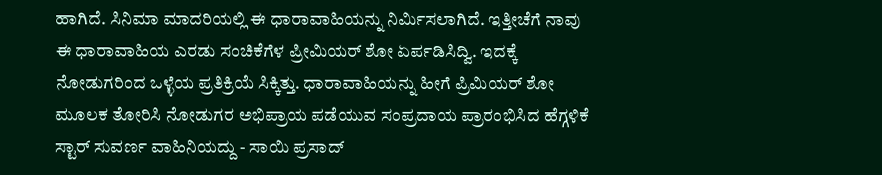ಹಾಗಿದೆ. ಸಿನಿಮಾ ಮಾದರಿಯಲ್ಲಿ ಈ ಧಾರಾವಾಹಿಯನ್ನು ನಿರ್ಮಿಸಲಾಗಿದೆ. ಇತ್ತೀಚೆಗೆ ನಾವು ಈ ಧಾರಾವಾಹಿಯ ಎರಡು ಸಂಚಿಕೆಗೆಳ ಪ್ರೀಮಿಯರ್‌ ಶೋ ಏರ್ಪಡಿಸಿದ್ವಿ. ಇದಕ್ಕೆ ನೋಡುಗರಿಂದ ಒಳ್ಳೆಯ ಪ್ರತಿಕ್ರಿಯೆ ಸಿಕ್ಕಿತ್ತು. ಧಾರಾವಾಹಿಯನ್ನು ಹೀಗೆ ಪ್ರಿಮಿಯರ್‌ ಶೋ ಮೂಲಕ ತೋರಿಸಿ ನೋಡುಗರ ಅಭಿಪ್ರಾಯ ಪಡೆಯುವ ಸಂಪ್ರದಾಯ ಪ್ರಾರಂಭಿಸಿದ ಹೆಗ್ಗಳಿಕೆ ಸ್ಟಾರ್‌ ಸುವರ್ಣ ವಾಹಿನಿಯದ್ದು - ಸಾಯಿ ಪ್ರಸಾದ್‌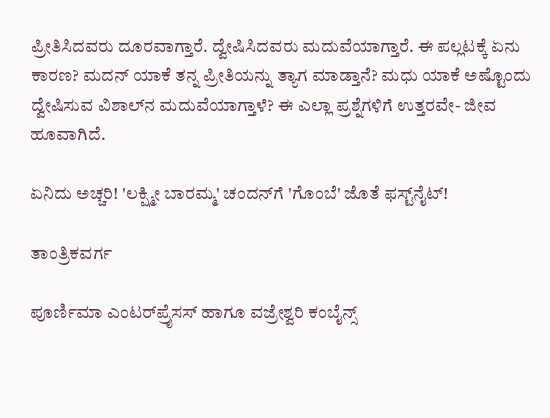ಪ್ರೀತಿಸಿದವರು ದೂರವಾಗ್ತಾರೆ. ದ್ವೇಷಿಸಿದವರು ಮದುವೆಯಾಗ್ತಾರೆ. ಈ ಪಲ್ಲಟಕ್ಕೆ ಏನು ಕಾರಣ? ಮದನ್‌ ಯಾಕೆ ತನ್ನ ಪ್ರೀತಿಯನ್ನು ತ್ಯಾಗ ಮಾಡ್ತಾನೆ? ಮಧು ಯಾಕೆ ಅಷ್ಟೊಂದು ದ್ವೇಷಿಸುವ ವಿಶಾಲ್‌ನ ಮದುವೆಯಾಗ್ತಾಳೆ? ಈ ಎಲ್ಲಾ ಪ್ರಶ್ನೆಗಳಿಗೆ ಉತ್ತರವೇ- ಜೀವ ಹೂವಾಗಿದೆ.

ಏನಿದು ಅಚ್ಚರಿ! 'ಲಕ್ಷ್ಮೀ ಬಾರಮ್ಮ' ಚಂದನ್‌ಗೆ 'ಗೊಂಬೆ' ಜೊತೆ ಫಸ್ಟ್‌ನೈಟ್‌!

ತಾಂತ್ರಿಕವರ್ಗ

ಪೂರ್ಣಿಮಾ ಎಂಟರ್‌ಪ್ರೈಸಸ್‌ ಹಾಗೂ ವಜ್ರೇಶ್ವರಿ ಕಂಬೈನ್ಸ್‌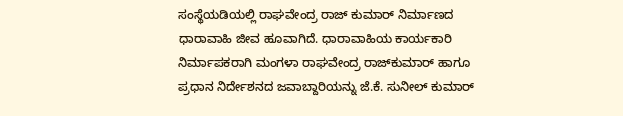ಸಂಸ್ಥೆಯಡಿಯಲ್ಲಿ ರಾಘವೇಂದ್ರ ರಾಜ್‌ ಕುಮಾರ್‌ ನಿರ್ಮಾಣದ ಧಾರಾವಾಹಿ ಜೀವ ಹೂವಾಗಿದೆ. ಧಾರಾವಾಹಿಯ ಕಾರ್ಯಕಾರಿ ನಿರ್ಮಾಪಕರಾಗಿ ಮಂಗಳಾ ರಾಘವೇಂದ್ರ ರಾಜ್‌ಕುಮಾರ್‌ ಹಾಗೂ ಪ್ರಧಾನ ನಿರ್ದೇಶನದ ಜವಾಬ್ದಾರಿಯನ್ನು ಜೆ.ಕೆ. ಸುನೀಲ್‌ ಕುಮಾರ್‌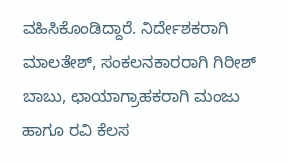ವಹಿಸಿಕೊಂಡಿದ್ದಾರೆ. ನಿರ್ದೇಶಕರಾಗಿ ಮಾಲತೇಶ್‌, ಸಂಕಲನಕಾರರಾಗಿ ಗಿರೀಶ್‌ ಬಾಬು, ಛಾಯಾಗ್ರಾಹಕರಾಗಿ ಮಂಜು ಹಾಗೂ ರವಿ ಕೆಲಸ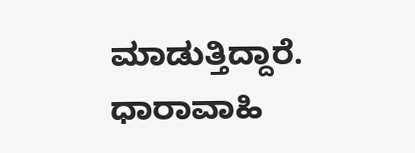ಮಾಡುತ್ತಿದ್ದಾರೆ. ಧಾರಾವಾಹಿ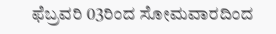ಫೆಬ್ರವರಿ 03ರಿಂದ ಸೋಮವಾರದಿಂದ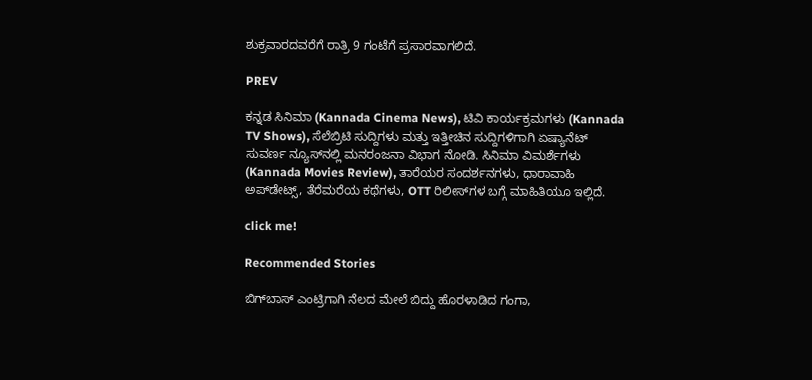ಶುಕ್ರವಾರದವರೆಗೆ ರಾತ್ರಿ 9 ಗಂಟೆಗೆ ಪ್ರಸಾರವಾಗಲಿದೆ.

PREV

ಕನ್ನಡ ಸಿನಿಮಾ (Kannada Cinema News), ಟಿವಿ ಕಾರ್ಯಕ್ರಮಗಳು (Kannada TV Shows), ಸೆಲೆಬ್ರಿಟಿ ಸುದ್ದಿಗಳು ಮತ್ತು ಇತ್ತೀಚಿನ ಸುದ್ದಿಗಳಿಗಾಗಿ ಏಷ್ಯಾನೆಟ್ ಸುವರ್ಣ ನ್ಯೂಸ್‌ನಲ್ಲಿ ಮನರಂಜನಾ ವಿಭಾಗ ನೋಡಿ. ಸಿನಿಮಾ ವಿಮರ್ಶೆಗಳು (Kannada Movies Review), ತಾರೆಯರ ಸಂದರ್ಶನಗಳು, ಧಾರಾವಾಹಿ ಅಪ್‌ಡೇಟ್ಸ್‌, ತೆರೆಮರೆಯ ಕಥೆಗಳು, OTT ರಿಲೀಸ್‌ಗಳ ಬಗ್ಗೆ ಮಾಹಿತಿಯೂ ಇಲ್ಲಿದೆ.

click me!

Recommended Stories

ಬಿಗ್‌ಬಾಸ್‌ ಎಂಟ್ರಿಗಾಗಿ ನೆಲದ ಮೇಲೆ ಬಿದ್ದು ಹೊರಳಾಡಿದ ಗಂಗಾ,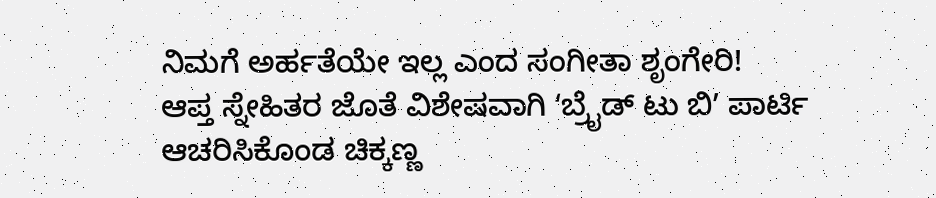ನಿಮಗೆ ಅರ್ಹತೆಯೇ ಇಲ್ಲ ಎಂದ ಸಂಗೀತಾ ಶೃಂಗೇರಿ!
ಆಪ್ತ ಸ್ನೇಹಿತರ ಜೊತೆ ವಿಶೇಷವಾಗಿ ʻಬ್ರೈಡ್‌ ಟು ಬಿʼ ಪಾರ್ಟಿ ಆಚರಿಸಿಕೊಂಡ ಚಿಕ್ಕಣ್ಣ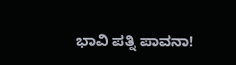ಭಾವಿ ಪತ್ನಿ ಪಾವನಾ!